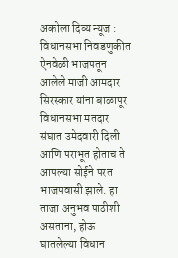अकोला दिव्य न्यूज : विधानसभा निवडणुकीत ऐनवेळी भाजपतून आलेले माजी आमदार सिरस्कार यांना बाळापूर विधानसभा मतदार संघात उमेदवारी दिली आणि पराभूत होताच ते आपल्या सोईने परत भाजपवासी झाले. हा ताजा अनुभव पाठीशी असताना, होऊ घातलेल्या विधान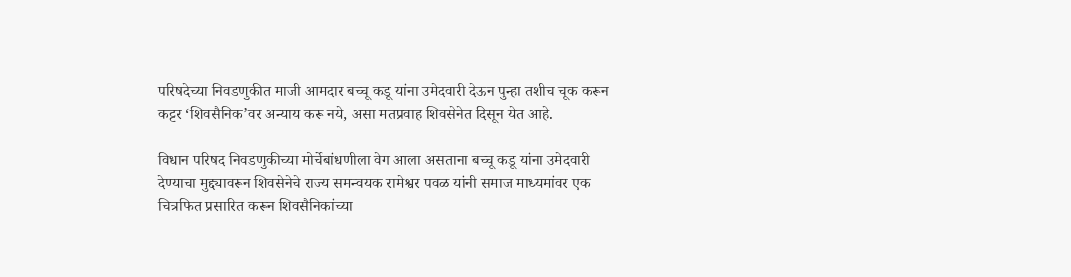परिषदेच्या निवडणुकीत माजी आमदार बच्चू कडू यांना उमेदवारी देऊन पुन्हा तशीच चूक करून कट्टर ‘शिवसैनिक’वर अन्याय करू नये, असा मतप्रवाह शिवसेनेत दिसून येत आहे.

विधान परिषद निवडणुकीच्या मोर्चेबांधणीला वेग आला असताना बच्चू कडू यांना उमेदवारी देण्याचा मुद्द्यावरून शिवसेनेचे राज्य समन्वयक रामेश्वर पवळ यांनी समाज माध्यमांवर एक चित्रफित प्रसारित करून शिवसैनिकांच्या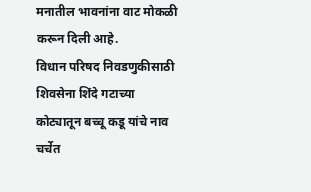मनातील भावनांना वाट मोकळी करून दिली आहे.
विधान परिषद निवडणुकीसाठी शिवसेना शिंदे गटाच्या कोट्यातून बच्चू कडू यांचे नाव चर्चेत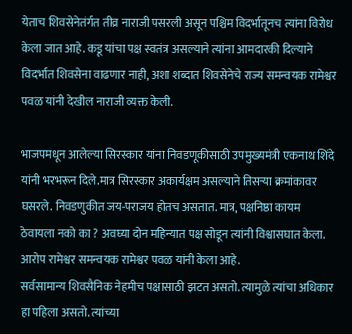येताच शिवसेनेतंर्गत तीव्र नाराजी पसरली असून पश्चिम विदर्भातूनच त्यांना विरोध केला जात आहे. कडू यांचा पक्ष स्वतंत्र असल्याने त्यांना आमदारकी दिल्याने विदर्भात शिवसेना वाढणार नाही, अशा शब्दात शिवसेनेचे राज्य समन्वयक रामेश्वर पवळ यांनी देखील नाराजी व्यक्त केली.

भाजपमधून आलेल्या सिरस्कार यांना निवडणूकीसाठी उपमुख्यमंत्री एकनाथ शिंदे यांनी भरभरून दिले.मात्र सिरस्कार अकार्यक्षम असल्याने तिसऱ्या क्रमांकावर घसरले. निवडणुकीत जय-पराजय होतच असतात. मात्र, पक्षनिष्ठा कायम ठेवायला नको का ? अवघ्या दोन महिन्यात पक्ष सोडून त्यांनी विश्वासघात केला. आरोप रामेश्वर समन्वयक रामेश्वर पवळ यांनी केला आहे.
सर्वसामान्य शिवसैनिक नेहमीच पक्षासाठी झटत असतो. त्यामुळे त्यांचा अधिकार हा पहिला असतो. त्यांच्या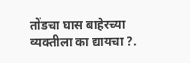तोंडचा घास बाहेरच्या व्यक्तीला का द्यायचा ?.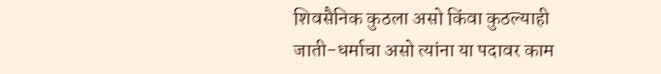शिवसैनिक कुठला असो किंवा कुठल्याही जाती-धर्माचा असो त्यांना या पदावर काम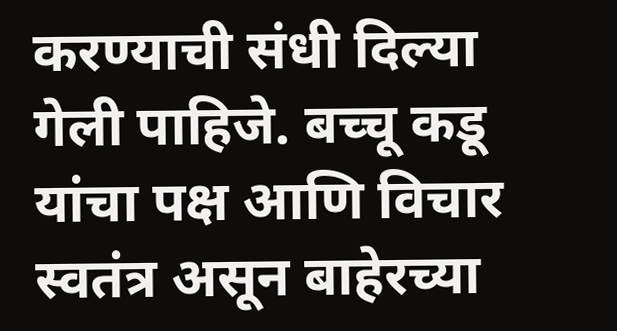करण्याची संधी दिल्या गेली पाहिजे. बच्चू कडू यांचा पक्ष आणि विचार स्वतंत्र असून बाहेरच्या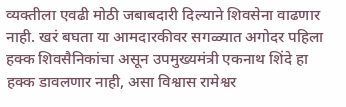व्यक्तीला एवढी मोठी जबाबदारी दिल्याने शिवसेना वाढणार नाही. खरं बघता या आमदारकीवर सगळ्यात अगोदर पहिला हक्क शिवसैनिकांचा असून उपमुख्यमंत्री एकनाथ शिंदे हा हक्क डावलणार नाही, असा विश्वास रामेश्वर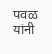पवळ यांनी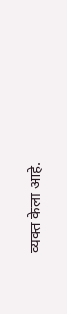व्यक्त केला आहे.